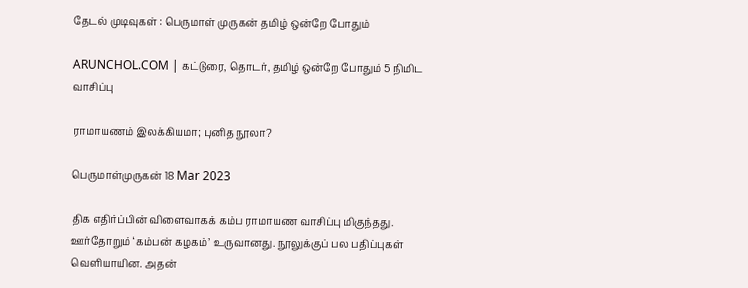தேடல் முடிவுகள் : பெருமாள் முருகன் தமிழ் ஒன்றே போதும்

ARUNCHOL.COM | கட்டுரை, தொடர், தமிழ் ஒன்றே போதும் 5 நிமிட வாசிப்பு

ராமாயணம் இலக்கியமா; புனித நூலா?

பெருமாள்முருகன் 18 Mar 2023

திக எதிர்ப்பின் விளைவாகக் கம்ப ராமாயண வாசிப்பு மிகுந்தது. ஊர்தோறும் ‘கம்பன் கழகம்’ உருவானது. நூலுக்குப் பல பதிப்புகள் வெளியாயின. அதன்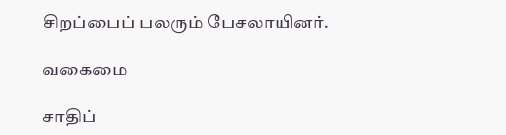சிறப்பைப் பலரும் பேசலாயினர்.

வகைமை

சாதிப்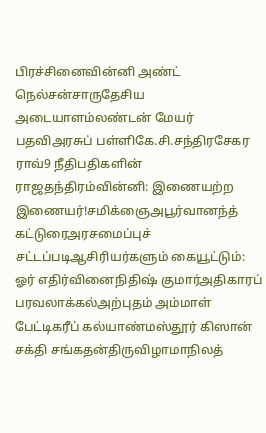பிரச்சினைவின்னி அண்ட் நெல்சன்சாருதேசிய அடையாளம்லண்டன் மேயர் பதவிஅரசுப் பள்ளிகே.சி.சந்திரசேகர ராவ்9 நீதிபதிகளின் ராஜதந்திரம்வின்னி: இணையற்ற இணையர்!சமிக்ஞைஅபூர்வானந்த் கட்டுரைஅரசமைப்புச் சட்டப்படிஆசிரியர்களும் கையூட்டும்: ஓர் எதிர்வினைநிதிஷ் குமார்அதிகாரப் பரவலாக்கல்அற்புதம் அம்மாள் பேட்டிகரீப் கல்யாண்மஸ்தூர் கிஸான் சக்தி சங்கதன்திருவிழாமாநிலத்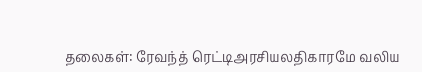தலைகள்: ரேவந்த் ரெட்டிஅரசியலதிகாரமே வலிய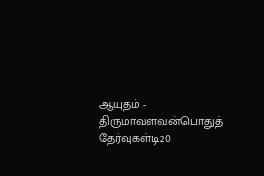ஆயுதம் - திருமாவளவன்பொதுத் தேர்வுகள்டி20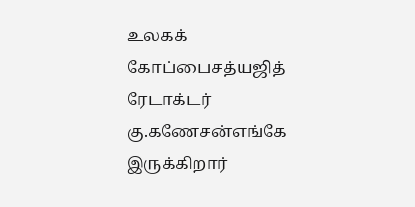உலகக் கோப்பைசத்யஜித் ரேடாக்டர் கு.கணேசன்எங்கே இருக்கிறார்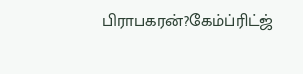பிராபகரன்?கேம்ப்ரிட்ஜ்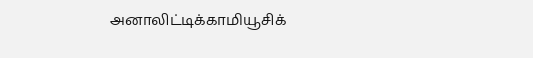அனாலிட்டிக்காமியூசிக்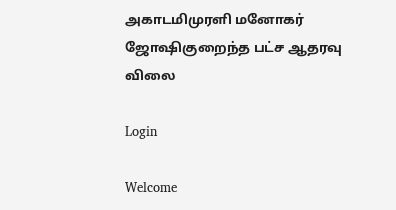அகாடமிமுரளி மனோகர் ஜோஷிகுறைந்த பட்ச ஆதரவு விலை

Login

Welcome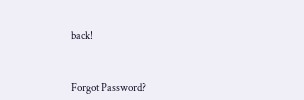back!



Forgot Password?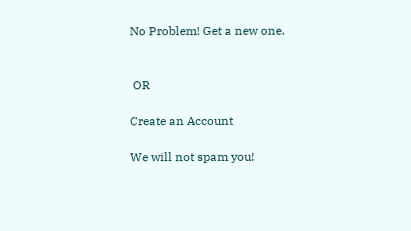No Problem! Get a new one.


 OR

Create an Account

We will not spam you!